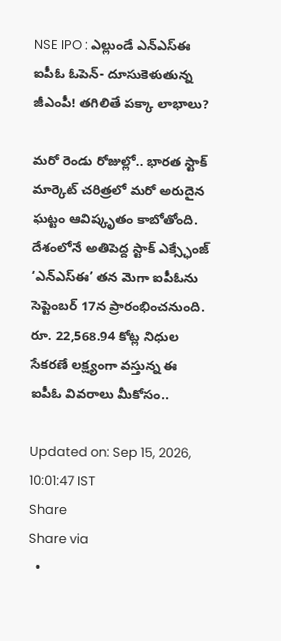NSE IPO : ఎల్లుండే ఎన్ఎస్ఈ ఐపీఓ ఓపెన్- దూసుకెళుతున్న జీఎంపీ! తగిలితే పక్కా లాభాలు?

మరో రెండు రోజుల్లో.. భారత స్టాక్ మార్కెట్ చరిత్రలో మరో అరుదైన ఘట్టం ఆవిష్కృతం కాబోతోంది. దేశంలోనే అతిపెద్ద స్టాక్ ఎక్స్ఛేంజ్ ‘ఎన్ఎస్ఈ’ తన మెగా ఐపీఓను సెప్టెంబర్ 17న ప్రారంభించనుంది. రూ. 22,568.94 కోట్ల నిధుల సేకరణే లక్ష్యంగా వస్తున్న ఈ ఐపీఓ వివరాలు మీకోసం..

Updated on: Sep 15, 2026, 10:01:47 IST
Share
Share via
  •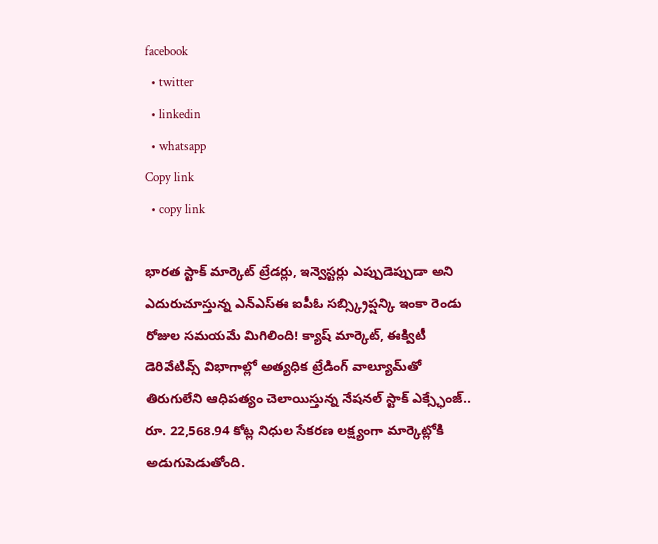facebook
  • twitter
  • linkedin
  • whatsapp
Copy link
  • copy link

భారత స్టాక్ మార్కెట్ ట్రేడర్లు, ఇన్వెస్టర్లు ఎప్పుడెప్పుడా అని ఎదురుచూస్తున్న ఎన్ఎస్ఈ ఐపీఓ సబ్స్క్రిప్షన్కి ఇంకా రెండు రోజుల సమయమే మిగిలింది! క్యాష్ మార్కెట్, ఈక్విటీ డెరివేటివ్స్ విభాగాల్లో అత్యధిక ట్రేడింగ్ వాల్యూమ్‌తో తిరుగులేని ఆధిపత్యం చెలాయిస్తున్న నేషనల్ స్టాక్ ఎక్స్ఛేంజ్.. రూ. 22,568.94 కోట్ల నిధుల సేకరణ లక్ష్యంగా మార్కెట్లోకి అడుగుపెడుతోంది.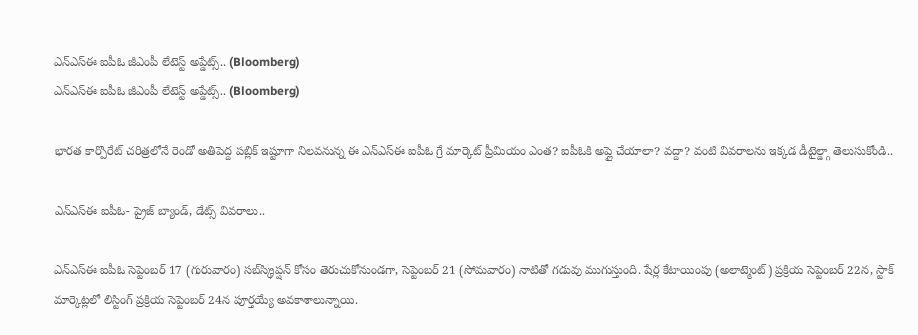ఎన్ఎస్ఈ ఐపీఓ జీఎంపీ లేటెస్ట్ అప్డేట్స్.. (Bloomberg)
ఎన్ఎస్ఈ ఐపీఓ జీఎంపీ లేటెస్ట్ అప్డేట్స్.. (Bloomberg)

భారత కార్పొరేట్ చరిత్రలోనే రెండో అతిపెద్ద పబ్లిక్ ఇష్టూగా నిలవనున్న ఈ ఎన్ఎస్ఈ ఐపీఓ గ్రే మార్కెట్ ప్రీమియం ఎంత? ఐపీఓకి అప్లై చేయాలా? వద్దా? వంటి వివరాలను ఇక్కడ డీటైల్డ్గా తెలుసుకోండి..

ఎన్ఎస్ఈ ఐపీఓ- ప్రైజ్ బ్యాండ్, డేట్స్ వివరాలు..

ఎన్‌ఎస్‌ఈ ఐపీఓ సెప్టెంబర్ 17 (గురువారం) సబ్‌స్క్రిప్షన్ కోసం తెరుచుకోనుండగా, సెప్టెంబర్ 21 (సోమవారం) నాటితో గడువు ముగుస్తుంది. షేర్ల కేటాయింపు (అలాట్మెంట్) ప్రక్రియ సెప్టెంబర్ 22న, స్టాక్ మార్కెట్లలో లిస్టింగ్ ప్రక్రియ సెప్టెంబర్ 24న పూర్తయ్యే అవకాశాలున్నాయి.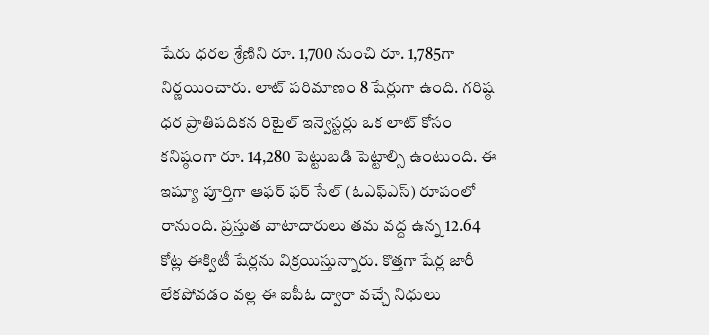షేరు ధరల శ్రేణిని రూ. 1,700 నుంచి రూ. 1,785గా నిర్ణయించారు. లాట్ పరిమాణం 8 షేర్లుగా ఉంది. గరిష్ఠ ధర ప్రాతిపదికన రిటైల్ ఇన్వెస్టర్లు ఒక లాట్ కోసం కనిష్ఠంగా రూ. 14,280 పెట్టుబడి పెట్టాల్సి ఉంటుంది. ఈ ఇష్యూ పూర్తిగా ఆఫర్ ఫర్ సేల్ (ఓఎఫ్ఎస్) రూపంలో రానుంది. ప్రస్తుత వాటాదారులు తమ వద్ద ఉన్న 12.64 కోట్ల ఈక్విటీ షేర్లను విక్రయిస్తున్నారు. కొత్తగా షేర్ల జారీ లేకపోవడం వల్ల ఈ ఐపీఓ ద్వారా వచ్చే నిధులు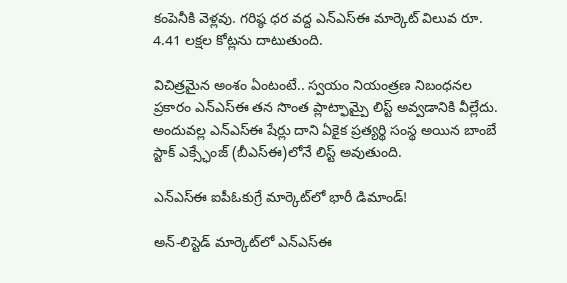కంపెనీకి వెళ్లవు. గరిష్ఠ ధర వద్ద ఎన్‌ఎస్‌ఈ మార్కెట్ విలువ రూ. 4.41 లక్షల కోట్లను దాటుతుంది.

విచిత్రమైన అంశం ఏంటంటే.. స్వయం నియంత్రణ నిబంధనల ప్రకారం ఎన్‌ఎస్‌ఈ తన సొంత ప్లాట్ఫామ్పై లిస్ట్ అవ్వడానికి వీల్లేదు. అందువల్ల ఎన్‌ఎస్‌ఈ షేర్లు దాని ఏకైక ప్రత్యర్థి సంస్థ అయిన బాంబే స్టాక్ ఎక్స్ఛేంజ్ (బీఎస్ఈ)లోనే లిస్ట్ అవుతుంది.

ఎన్ఎస్ఈ ఐపీఓకుగ్రే మార్కెట్‌లో భారీ డిమాండ్!

అన్-లిస్టెడ్ మార్కెట్‌లో ఎన్‌ఎస్‌ఈ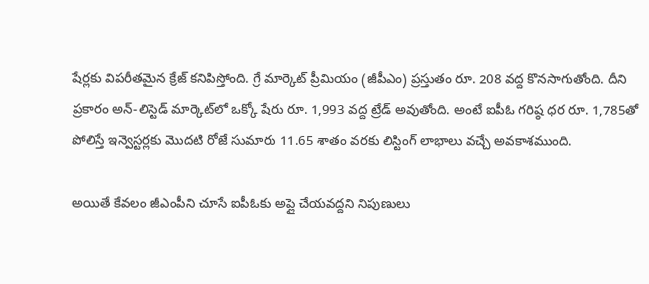షేర్లకు విపరీతమైన క్రేజ్ కనిపిస్తోంది. గ్రే మార్కెట్ ప్రీమియం (జీపీఎం) ప్రస్తుతం రూ. 208 వద్ద కొనసాగుతోంది. దీని ప్రకారం అన్-లిస్టెడ్ మార్కెట్‌లో ఒక్కో షేరు రూ. 1,993 వద్ద ట్రేడ్ అవుతోంది. అంటే ఐపీఓ గరిష్ఠ ధర రూ. 1,785తో పోలిస్తే ఇన్వెస్టర్లకు మొదటి రోజే సుమారు 11.65 శాతం వరకు లిస్టింగ్ లాభాలు వచ్చే అవకాశముంది.

అయితే కేవలం జీఎంపీని చూసే ఐపీఓకు అప్లై చేయవద్దని నిపుణులు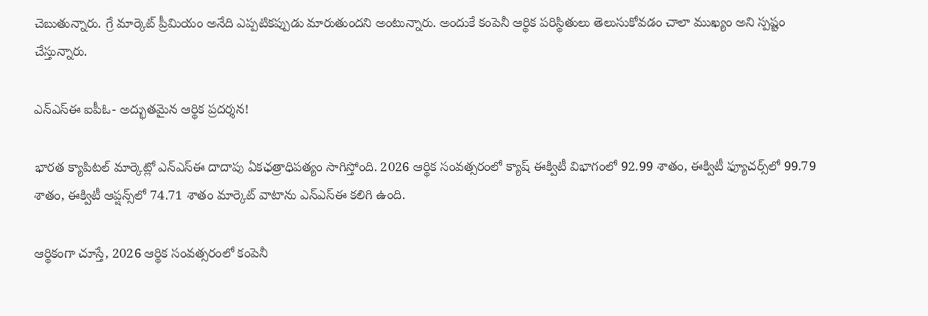చెబుతున్నారు. గ్రే మార్కెట్ ప్రీమియం అనేది ఎప్పటికప్పుడు మారుతుందని అంటున్నారు. అందుకే కంపెనీ ఆర్థిక పరిస్థితులు తెలుసుకోవడం చాలా ముఖ్యం అని స్పష్టం చేస్తున్నారు.

ఎన్ఎస్ఈ ఐపీఓ- అద్భుతమైన ఆర్థిక ప్రదర్శన!

భారత క్యాపిటల్ మార్కెట్లో ఎన్‌ఎస్‌ఈ దాదాపు ఏకఛత్రాధిపత్యం సాగిస్తోంది. 2026 ఆర్థిక సంవత్సరంలో క్యాష్ ఈక్విటీ విభాగంలో 92.99 శాతం, ఈక్విటీ ఫ్యూచర్స్‌లో 99.79 శాతం, ఈక్విటీ ఆప్షన్స్‌లో 74.71 శాతం మార్కెట్ వాటాను ఎన్‌ఎస్‌ఈ కలిగి ఉంది.

ఆర్థికంగా చూస్తే, 2026 ఆర్థిక సంవత్సరంలో కంపెనీ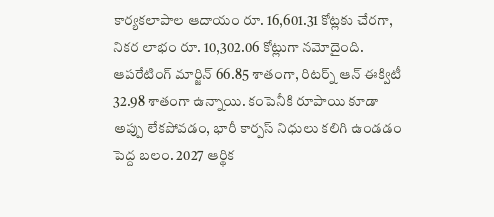కార్యకలాపాల ఆదాయం రూ. 16,601.31 కోట్లకు చేరగా, నికర లాభం రూ. 10,302.06 కోట్లుగా నమోదైంది. ఆపరేటింగ్ మార్జిన్ 66.85 శాతంగా, రిటర్న్ ఆన్ ఈక్విటీ 32.98 శాతంగా ఉన్నాయి. కంపెనీకి రూపాయి కూడా అప్పు లేకపోవడం, భారీ కార్పస్ నిధులు కలిగి ఉండడం పెద్ద బలం. 2027 ఆర్థిక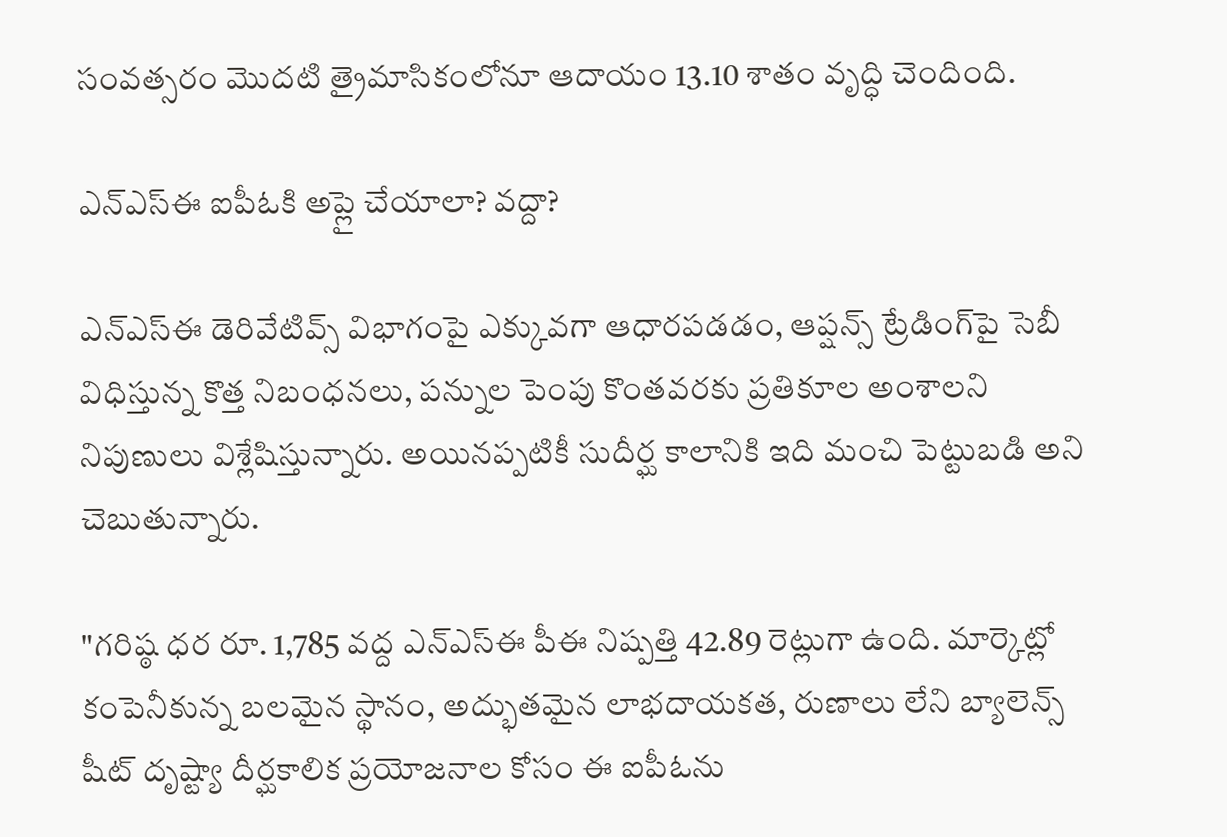సంవత్సరం మొదటి త్రైమాసికంలోనూ ఆదాయం 13.10 శాతం వృద్ధి చెందింది.

ఎన్ఎస్ఈ ఐపీఓకి అప్లై చేయాలా? వద్దా?

ఎన్‌ఎస్‌ఈ డెరివేటివ్స్ విభాగంపై ఎక్కువగా ఆధారపడడం, ఆప్షన్స్ ట్రేడింగ్‌పై సెబీ విధిస్తున్న కొత్త నిబంధనలు, పన్నుల పెంపు కొంతవరకు ప్రతికూల అంశాలని నిపుణులు విశ్లేషిస్తున్నారు. అయినప్పటికీ సుదీర్ఘ కాలానికి ఇది మంచి పెట్టుబడి అని చెబుతున్నారు.

"గరిష్ఠ ధర రూ. 1,785 వద్ద ఎన్‌ఎస్‌ఈ పీఈ నిష్పత్తి 42.89 రెట్లుగా ఉంది. మార్కెట్లో కంపెనీకున్న బలమైన స్థానం, అద్భుతమైన లాభదాయకత, రుణాలు లేని బ్యాలెన్స్ షీట్ దృష్ట్యా దీర్ఘకాలిక ప్రయోజనాల కోసం ఈ ఐపీఓను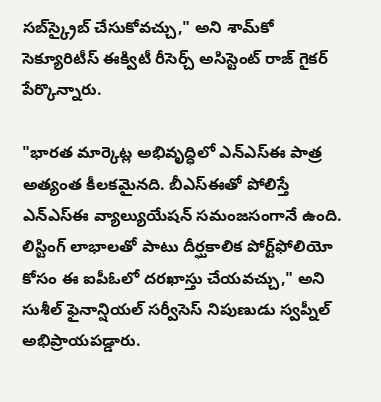సబ్‌స్క్రైబ్ చేసుకోవచ్చు," అని శామ్‌కో సెక్యూరిటీస్ ఈక్విటీ రీసెర్చ్ అసిస్టెంట్ రాజ్ గైకర్ పేర్కొన్నారు.

"భారత మార్కెట్ల అభివృద్ధిలో ఎన్‌ఎస్‌ఈ పాత్ర అత్యంత కీలకమైనది. బీఎస్‌ఈతో పోలిస్తే ఎన్‌ఎస్‌ఈ వ్యాల్యుయేషన్ సమంజసంగానే ఉంది. లిస్టింగ్ లాభాలతో పాటు దీర్ఘకాలిక పోర్ట్‌ఫోలియో కోసం ఈ ఐపీఓలో దరఖాస్తు చేయవచ్చు," అని సుశీల్ ఫైనాన్షియల్ సర్వీసెస్ నిపుణుడు స్వప్నీల్ అభిప్రాయపడ్డారు.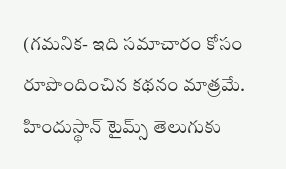(గమనిక- ఇది సమాచారం కోసం రూపొందించిన కథనం మాత్రమే. హిందుస్థాన్ టైమ్స్ తెలుగుకు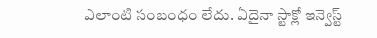ఎలాంటి సంబంధం లేదు. ఏదైనా స్టాక్లో ఇన్వెస్ట్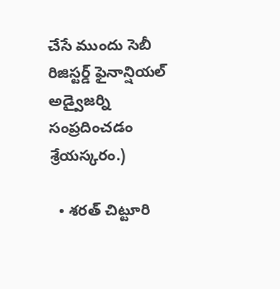చేసే ముందు సెబీ రిజిస్టర్డ్ ఫైనాన్షియల్ అడ్వైజర్ని సంప్రదించడం శ్రేయస్కరం.)

  • శరత్ చిట్టూరి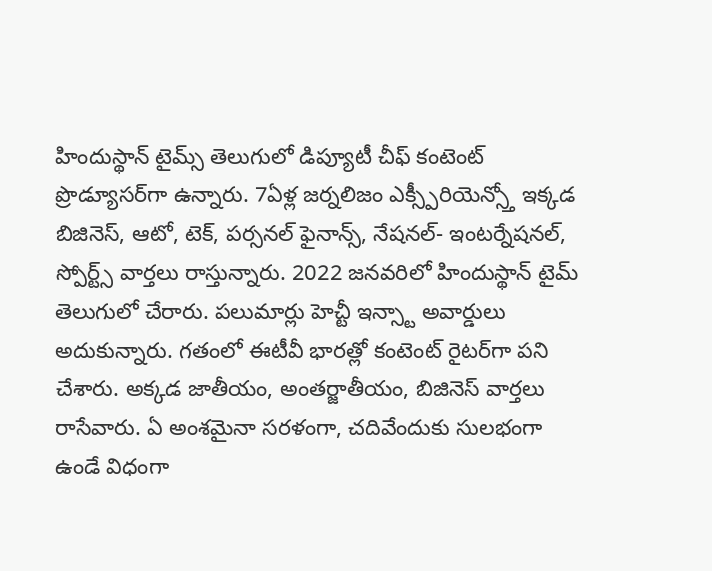హిందుస్థాన్ టైమ్స్ తెలుగులో డిప్యూటీ చీఫ్ కంటెంట్ ప్రొడ్యూసర్‌గా ఉన్నారు. 7ఏళ్ల జర్నలిజం ఎక్స్పీరియెన్స్తో ఇక్కడ బిజినెస్, ఆటో, టెక్, పర్సనల్ ఫైనాన్స్, నేషనల్- ఇంటర్నేషనల్, స్పోర్ట్స్ వార్తలు రాస్తున్నారు. 2022 జనవరిలో హిందుస్థాన్ టైమ్ తెలుగులో చేరారు. పలుమార్లు హెచ్టీ ఇన్స్టా అవార్డులు అదుకున్నారు. గతంలో ఈటీవీ భారత్లో కంటెంట్ రైటర్‌గా పని చేశారు. అక్కడ జాతీయం, అంతర్జాతీయం, బిజినెస్ వార్తలు రాసేవారు. ఏ అంశమైనా సరళంగా, చదివేందుకు సులభంగా ఉండే విధంగా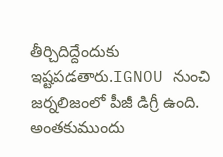తీర్చిదిద్దేందుకు ఇష్టపడతారు.IGNOU నుంచి జర్నలిజంలో పీజీ డిగ్రీ ఉంది. అంతకుముందు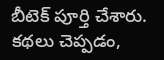బీటెక్ పూర్తి చేశారు. కథలు చెప్పడం,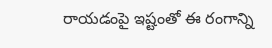రాయడంపై ఇష్టంతో ఈ రంగాన్ని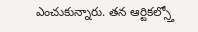ఎంచుకున్నారు. తన ఆర్టికల్స్తో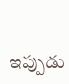ఇప్పుడు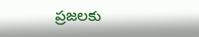ప్రజలకు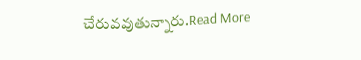చేరువవుతున్నారు.Read More